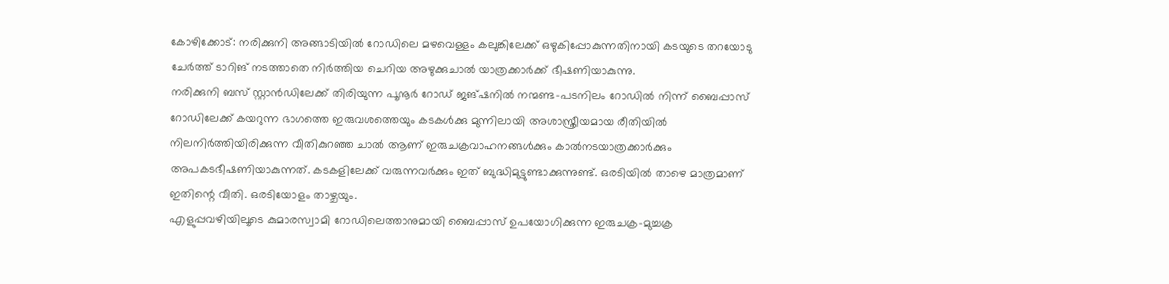കോഴിക്കോട്: നരിക്കുനി അങ്ങാടിയിൽ റോഡിലെ മഴവെള്ളം കലുങ്കിലേക്ക് ഒഴുകിപ്പോകുന്നതിനായി കടയുടെ തറയോടു ചേർത്ത് ടാറിങ് നടത്താതെ നിർത്തിയ ചെറിയ അഴുക്കുചാൽ യാത്രക്കാർക്ക് ഭീഷണിയാകുന്നു.
നരിക്കുനി ബസ് സ്റ്റാൻഡിലേക്ക് തിരിയുന്ന പൂനൂർ റോഡ് ജങ്ഷനിൽ നന്മണ്ട-പടനിലം റോഡിൽ നിന്ന് ബൈപ്പാസ് റോഡിലേക്ക് കയറുന്ന ഭാഗത്തെ ഇരുവശത്തെയും കടകൾക്കു മുന്നിലായി അശാസ്ത്രീയമായ രീതിയിൽ നിലനിർത്തിയിരിക്കുന്ന വീതികുറഞ്ഞ ചാൽ ആണ് ഇരുചക്രവാഹനങ്ങൾക്കും കാൽനടയാത്രക്കാർക്കും അപകടഭീഷണിയാകുന്നത്. കടകളിലേക്ക് വരുന്നവർക്കും ഇത് ബുദ്ധിമുട്ടുണ്ടാക്കുന്നുണ്ട്. ഒരടിയിൽ താഴെ മാത്രമാണ് ഇതിന്റെ വീതി. ഒരടിയോളം താഴ്ചയും.
എളുപ്പവഴിയിലൂടെ കുമാരസ്വാമി റോഡിലെത്താനുമായി ബൈപ്പാസ് ഉപയോഗിക്കുന്ന ഇരുചക്ര-മുച്ചക്ര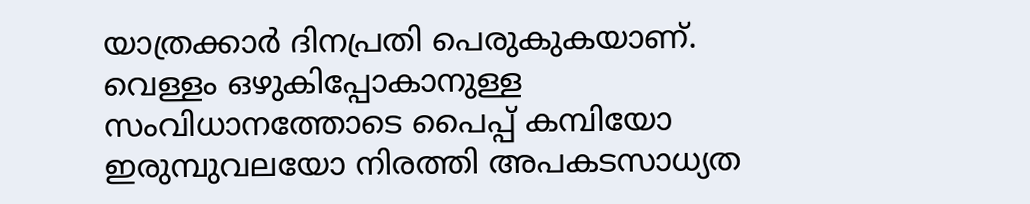യാത്രക്കാർ ദിനപ്രതി പെരുകുകയാണ്. വെള്ളം ഒഴുകിപ്പോകാനുള്ള സംവിധാനത്തോടെ പൈപ്പ് കമ്പിയോ ഇരുമ്പുവലയോ നിരത്തി അപകടസാധ്യത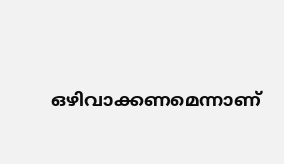ഒഴിവാക്കണമെന്നാണ്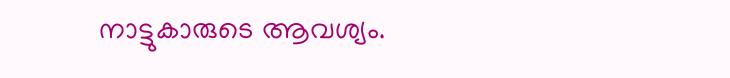നാട്ടുകാരുടെ ആവശ്യം.